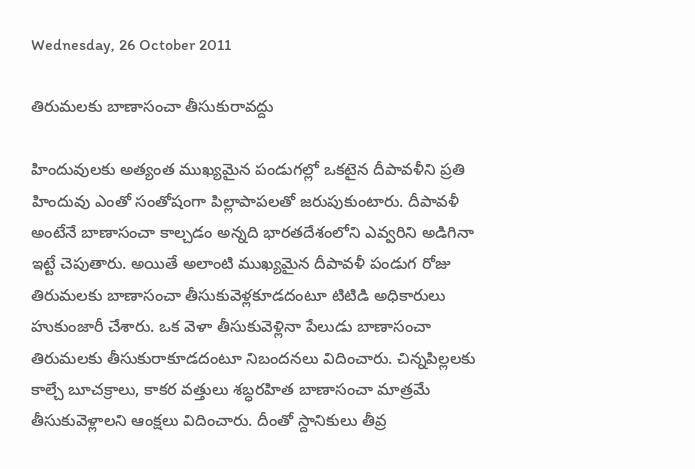Wednesday, 26 October 2011

తిరుమలకు బాణాసంచా తీసుకురావద్దు

హిందువులకు అత్యంత ముఖ్యమైన పండుగల్లో ఒకటైన దీపావళీని ప్రతి హిందువు ఎంతో సంతోషంగా పిల్లాపాపలతో జరుపుకుంటారు. దీపావళీ అంటేనే బాణాసంచా కాల్చడం అన్నది భారతదేశంలోని ఎవ్వరిని అడిగినా ఇట్టే చెపుతారు. అయితే అలాంటి ముఖ్యమైన దీపావళీ పండుగ రోజు తిరుమలకు బాణాసంచా తీసుకువెళ్లకూడదంటూ టిటిడి అధికారులు హుకుంజారీ చేశారు. ఒక వెళా తీసుకువెళ్లినా పేలుడు బాణాసంచా తిరుమలకు తీసుకురాకూడదంటూ నిబందనలు విదించారు. చిన్నపిల్లలకు కాల్చే బూచక్రాలు, కాకర వత్తులు శబ్ధరహిత బాణాసంచా మాత్రమే తీసుకువెళ్లాలని ఆంక్షలు విదించారు. దీంతో స్దానికులు తీవ్ర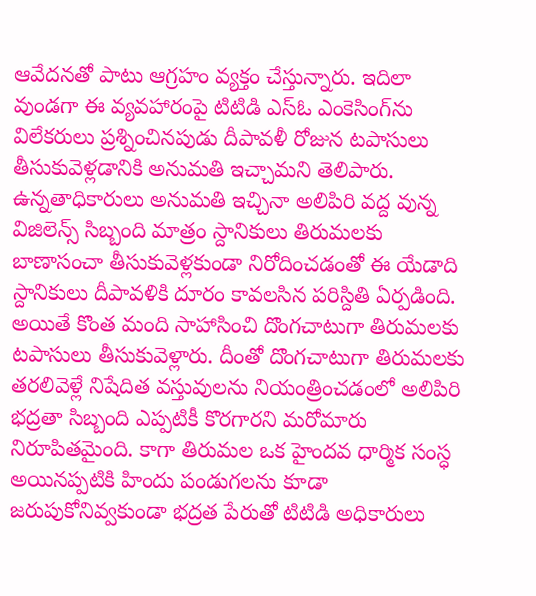ఆవేదనతో పాటు ఆగ్రహం వ్యక్తం చేస్తున్నారు. ఇదిలా వుండగా ఈ వ్యవహారంపై టిటిడి ఎస్‌ఓ ఎంకెసింగ్‌ను విలేకరులు ప్రశ్నించినపుడు దీపావళీ రోజున టపాసులు తీసుకువెళ్లడానికి అనుమతి ఇచ్చామని తెలిపారు. ఉన్నతాధికారులు అనుమతి ఇచ్చినా అలిపిరి వద్ద వున్న విజిలెన్స్ సిబ్బంది మాత్రం స్దానికులు తిరుమలకు బాణాసంచా తీసుకువెళ్లకుండా నిరోదించడంతో ఈ యేడాది స్దానికులు దీపావళికి దూరం కావలసిన పరిస్దితి ఏర్పడింది. అయితే కొంత మంది సాహాసించి దొంగచాటుగా తిరుమలకు టపాసులు తీసుకువెళ్లారు. దీంతో దొంగచాటుగా తిరుమలకు తరలివెళ్లే నిషేదిత వస్తువులను నియంత్రించడంలో అలిపిరి భద్రతా సిబ్బంది ఎప్పటికీ కొరగారని మరోమారు నిరూపితమైంది. కాగా తిరుమల ఒక హైందవ ధార్మిక సంస్ధ అయినప్పటికి హిందు పండుగలను కూడా జరుపుకోనివ్వకుండా భద్రత పేరుతో టిటిడి అధికారులు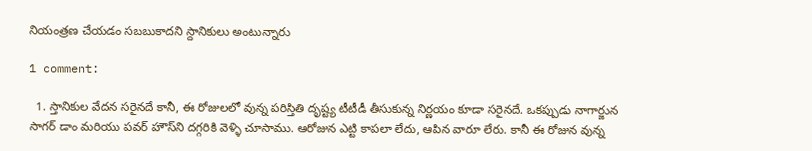నియంత్రణ చేయడం సబబుకాదని స్దానికులు అంటున్నారు

1 comment:

  1. స్తానికుల వేదన సరైనదే కానీ, ఈ రోజులలో వున్న పరిస్తితి దృష్ట్య టీటీడీ తీసుకున్న నిర్ణయం కూడా సరైనదే. ఒకప్పుడు నాగార్జున సాగర్ డాం మరియు పవర్ హౌస్‌ని దగ్గరికి వెళ్ళి చూసాము. ఆరోజున ఎట్టి కాపలా లేదు, ఆపిన వారూ లేరు. కానీ ఈ రోజున వున్న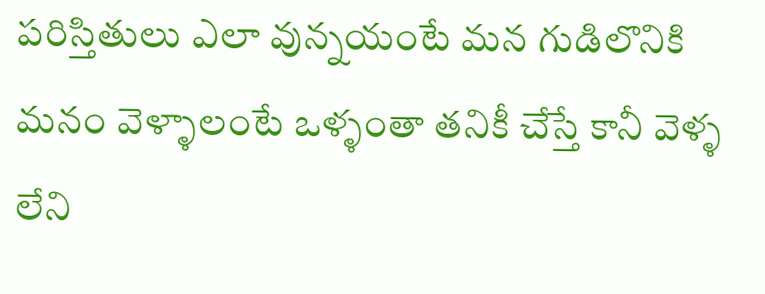పరిస్తితులు ఎలా వున్నయంటే మన గుడిలొనికి మనం వెళ్ళాలంటే ఒళ్ళంతా తనికీ చేస్తే కానీ వెళ్ళ లేని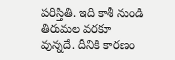పరిస్తితి. ఇది కాశీ నుండి తిరుమల వరకూ వున్నదే. దీనికి కారణం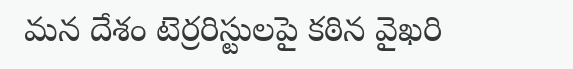మన దేశం టెర్రరిస్టులపై కఠిన వైఖరి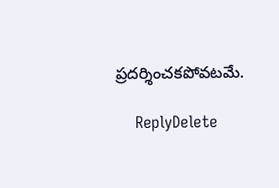ప్రదర్శించకపోవటమే.

    ReplyDelete